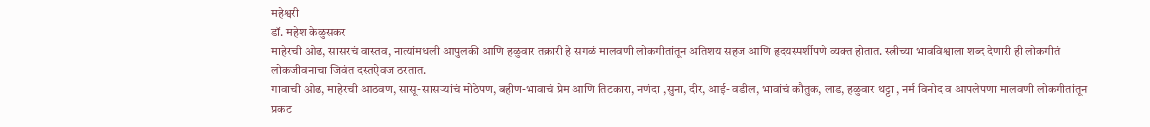महेश्वरी
डॉ. महेश केळुसकर
माहेरची ओढ, सासरचं वास्तव, नात्यांमधली आपुलकी आणि हळुवार तक्रारी हे सगळं मालवणी लोकगीतांतून अतिशय सहज आणि हृदयस्पर्शीपणे व्यक्त होतात. स्त्रीच्या भावविश्वाला शब्द देणारी ही लोकगीतं लोकजीवनाचा जिवंत दस्तऐवज ठरतात.
गावाची ओढ, माहेरची आठवण, सासू-सासऱ्यांचं मोठेपण, बहीण-भावाचं प्रेम आणि तिटकारा, नणंदा ,सुना, दीर, आई- वडील, भावांचं कौतुक, लाड, हळुवार थट्टा , नर्म विनोद व आपलेपणा मालवणी लोकगीतांतून प्रकट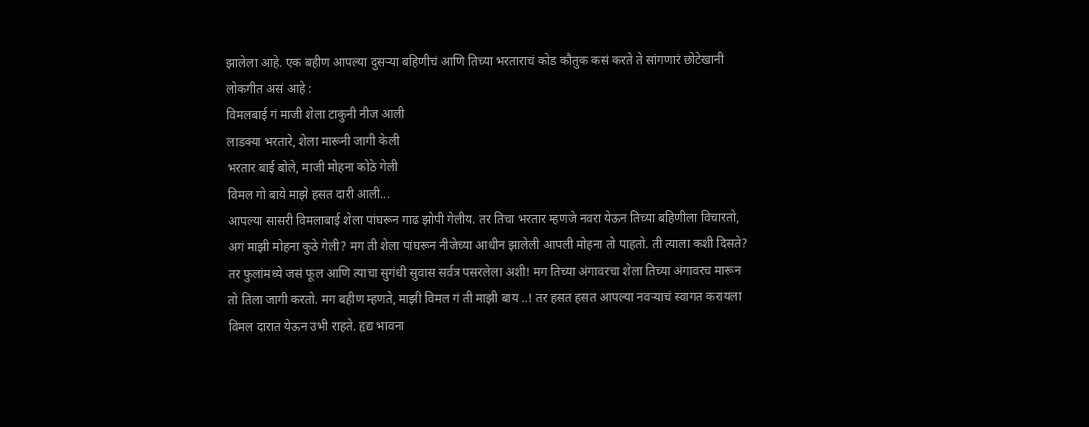झालेला आहे. एक बहीण आपल्या दुसऱ्या बहिणीचं आणि तिच्या भरताराचं कोड कौतुक कसं करते ते सांगणारं छोटेखानी लोकगीत असं आहे :
विमलबाई गं माजी शेला टाकुनी नीज आली
लाडक्या भरतारे, शेला मारूनी जागी केली
भरतार बाई बोले, माजी मोहना कोठे गेली
विमल गो बाये माझे हसत दारी आली...
आपल्या सासरी विमलाबाई शेला पांघरून गाढ झोपी गेलीय. तर तिचा भरतार म्हणजे नवरा येऊन तिच्या बहिणीला विचारतो, अगं माझी मोहना कुठे गेली? मग ती शेला पांघरून नीजेच्या आधीन झालेली आपली मोहना तो पाहतो. ती त्याला कशी दिसते? तर फुलांमध्ये जसं फूल आणि त्याचा सुगंधी सुवास सर्वत्र पसरलेला अशी! मग तिच्या अंगावरचा शेला तिच्या अंगावरच मारून तो तिला जागी करतो. मग बहीण म्हणते, माझी विमल गं ती माझी बाय ..! तर हसत हसत आपल्या नवऱ्याचं स्वागत करायला विमल दारात येऊन उभी राहते. हृद्य भावना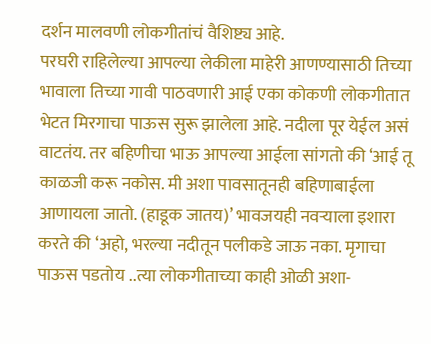दर्शन मालवणी लोकगीतांचं वैशिष्ट्य आहे.
परघरी राहिलेल्या आपल्या लेकीला माहेरी आणण्यासाठी तिच्या भावाला तिच्या गावी पाठवणारी आई एका कोकणी लोकगीतात भेटत मिरगाचा पाऊस सुरू झालेला आहे. नदीला पूर येईल असं वाटतंय. तर बहिणीचा भाऊ आपल्या आईला सांगतो की ‘आई तू काळजी करू नकोस. मी अशा पावसातूनही बहिणाबाईला आणायला जातो. (हाडूक जातय)’ भावजयही नवऱ्याला इशारा करते की ‘अहो, भरल्या नदीतून पलीकडे जाऊ नका. मृगाचा पाऊस पडतोय ..त्या लोकगीताच्या काही ओळी अशा-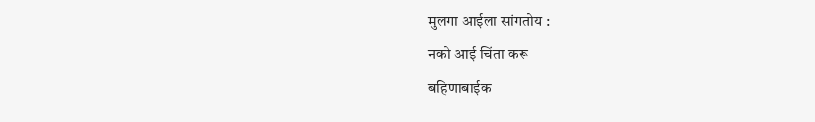मुलगा आईला सांगतोय :
नको आई चिंता करू
बहिणाबाईक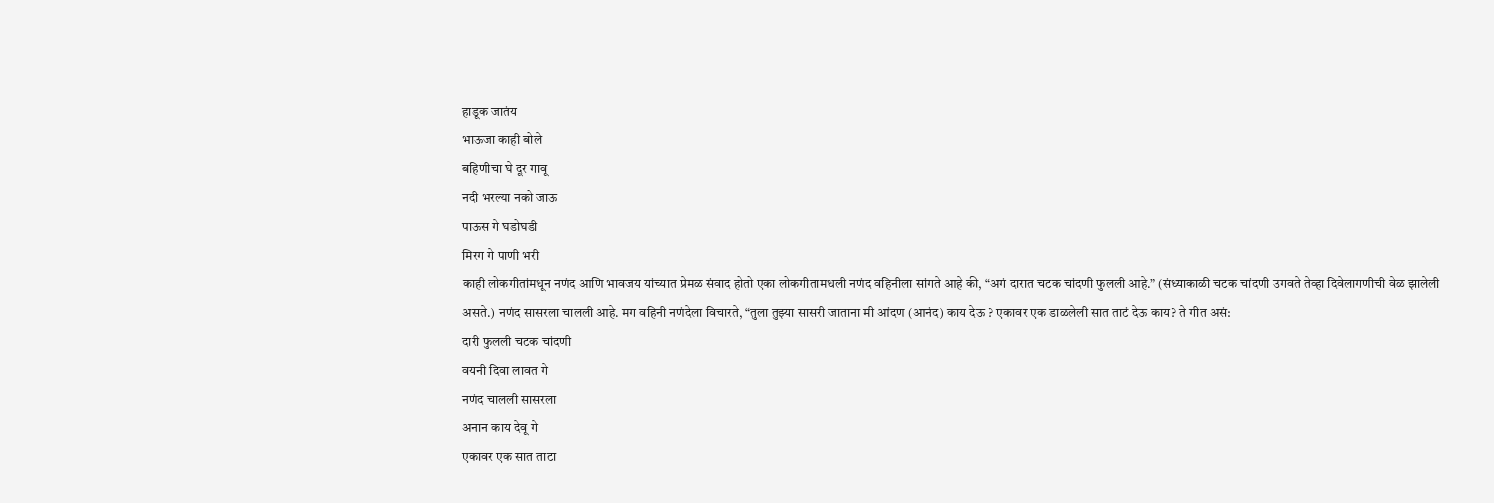हाडूक जातंय
भाऊजा काही बोले
बहिणीचा घे दूर गावू
नदी भरल्या नको जाऊ
पाऊस गे घडोघडी
मिरग गे पाणी भरी
काही लोकगीतांमधून नणंद आणि भावजय यांच्यात प्रेमळ संवाद होतो एका लोकगीतामधली नणंद वहिनीला सांगते आहे की, “अगं दारात चटक चांदणी फुलली आहे.” (संध्याकाळी चटक चांदणी उगवते तेव्हा दिवेलागणीची वेळ झालेली असते.) नणंद सासरला चालली आहे. मग वहिनी नणंदेला विचारते, “तुला तुझ्या सासरी जाताना मी आंदण (आनंद) काय देऊ ? एकावर एक डाळलेली सात ताटं देऊ काय? ते गीत असं:
दारी फुलली चटक चांदणी
वयनी दिवा लावत गे
नणंद चालली सासरला
अनान काय देवू गे
एकावर एक सात ताटा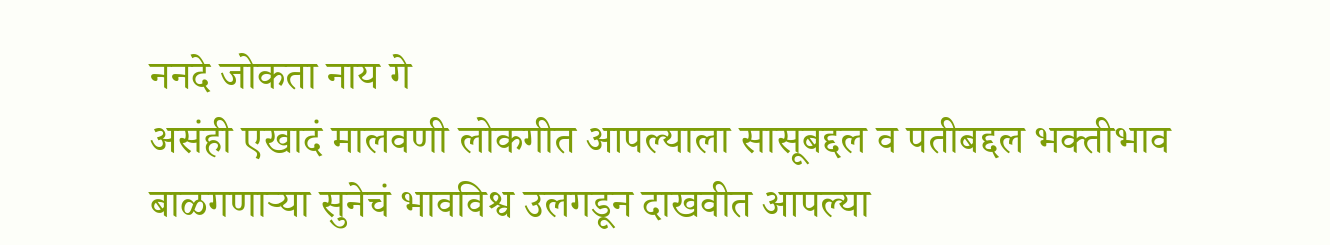ननदे जोकता नाय गे
असंही एखादं मालवणी लोकगीत आपल्याला सासूबद्दल व पतीबद्दल भक्तीभाव बाळगणाऱ्या सुनेचं भावविश्व उलगडून दाखवीत आपल्या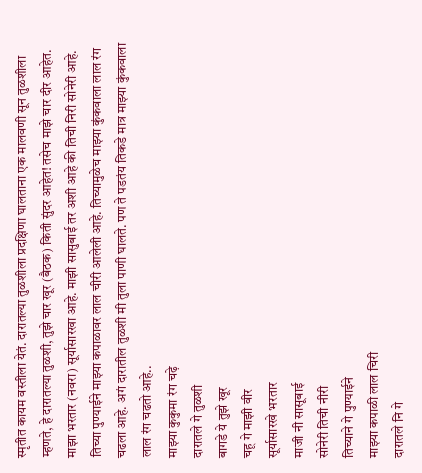स्मृतीत कायम वस्तीला येतं. दारातल्या तुळशीला प्रदक्षिणा घालताना एक मालवणी सून तुळशीला म्हणते, हे दारातल्या तुळशी, तुझे चार खूर (बैठक) किती सुंदर आहेत! तसेच माझे चार दीर आहेत. माझा भरतार (नवरा) सूर्यासारखा आहे. माझी सासुबाई तर अशी आहे की तिची निरी सोनेरी आहे. तिच्या पुण्याईने माझ्या कपाळावर लाल चीरी आलेली आहे. तिच्यामुळेच माझ्या कुंकवाला लाल रंग चढला आहे. अगं दारातील तुळशी मी तुला पाणी घालते. पण ते पडतंय तिकडे मात्र माझ्या कुंकवाला लाल रंग चढतो आहे..
माझ्या कुकुमा रंग चढ़े
दारातले गे तुळशी
बागडे ये तुझे खूर
चहू गे माझी वीर
सूर्यासारखे भरतार
माजी नी सासूबाई
सोनेरी तिची नीरी
तिच्याने गे पुण्याईने
माझ्या कपाळी लाल चिरी
दारातले नि गे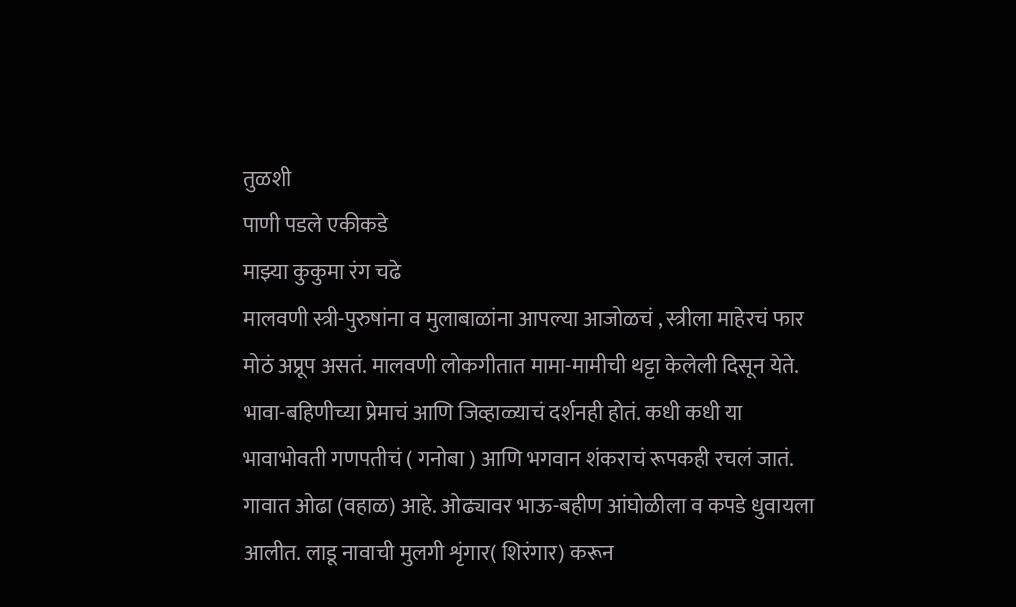तुळशी
पाणी पडले एकीकडे
माझ्या कुकुमा रंग चढे
मालवणी स्त्री-पुरुषांना व मुलाबाळांना आपल्या आजोळचं , स्त्रीला माहेरचं फार मोठं अप्रूप असतं. मालवणी लोकगीतात मामा-मामीची थट्टा केलेली दिसून येते. भावा-बहिणीच्या प्रेमाचं आणि जिव्हाळ्याचं दर्शनही होतं. कधी कधी या भावाभोवती गणपतीचं ( गनोबा ) आणि भगवान शंकराचं रूपकही रचलं जातं. गावात ओढा (वहाळ) आहे. ओढ्यावर भाऊ-बहीण आंघोळीला व कपडे धुवायला आलीत. लाडू नावाची मुलगी शृंगार( शिरंगार) करून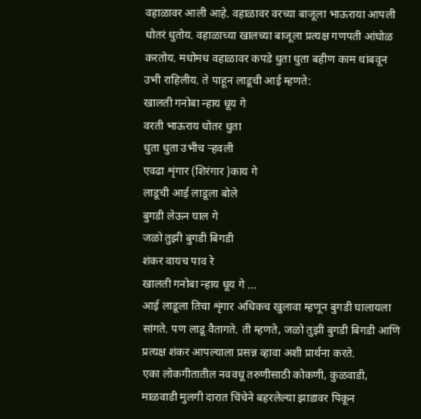वहाळावर आली आहे. वहाळावर वरच्या बाजूला भाऊराया आपली धोतरं धुतोय. वहाळाच्या खालच्या बाजूला प्रत्यक्ष गणपती आंघोळ करतोय. मधोमध वहाळावर कपडे धुता धुता बहीण काम थांबवून उभी राहिलीय. ते पाहून लाडूची आई म्हणते:
खालती गनोबा न्हाय धूय गे
वरती भाऊराय धोतर धुता
धुता धुता उभीच ऱ्हवली
एवढा शृंगार (शिरंगार )काय गे
लाडूची आई लाडूला बोले
बुगडी लेऊन घाल गे
जळो तुझी बुगडी बिगडी
शंकर वायच पाव रे
खालती गनोबा न्हाय धूय गे ...
आई लाडूला तिचा शृंगार अधिकच खुलावा म्हणून बुगडी घालायला सांगते. पण लाडू वैतागते. ती म्हणते, जळो तुझी बुगडी बिगडी आणि प्रत्यक्ष शंकर आपल्याला प्रसन्न व्हावा अशी प्रार्थना करते.
एका लोकगीतातील नववधू तरुणीसाठी कोकणी, कुळवाडी, माळवाडी मुलगी दारात चिंचेने बहरलेल्या झाडावर पिकून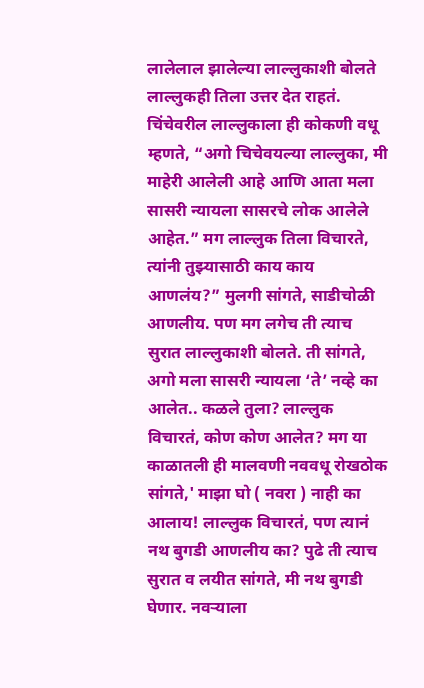लालेलाल झालेल्या लाल्लुकाशी बोलते लाल्लुकही तिला उत्तर देत राहतं. चिंचेवरील लाल्लुकाला ही कोकणी वधू म्हणते, “अगो चिचेवयल्या लाल्लुका, मी माहेरी आलेली आहे आणि आता मला सासरी न्यायला सासरचे लोक आलेले आहेत.” मग लाल्लुक तिला विचारते, त्यांनी तुझ्यासाठी काय काय आणलंय?” मुलगी सांगते, साडीचोळी आणलीय. पण मग लगेच ती त्याच सुरात लाल्लुकाशी बोलते. ती सांगते, अगो मला सासरी न्यायला ‘ते’ नव्हे का आलेत.. कळले तुला? लाल्लुक विचारतं, कोण कोण आलेत? मग या काळातली ही मालवणी नववधू रोखठोक सांगते,' माझा घो ( नवरा ) नाही का आलाय! लाल्लुक विचारतं, पण त्यानं नथ बुगडी आणलीय का? पुढे ती त्याच सुरात व लयीत सांगते, मी नथ बुगडी घेणार. नवऱ्याला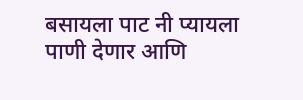बसायला पाट नी प्यायला पाणी देणार आणि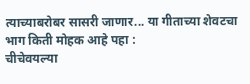त्याच्याबरोबर सासरी जाणार... या गीताच्या शेवटचा भाग किती मोहक आहे पहा :
चीचेवयल्या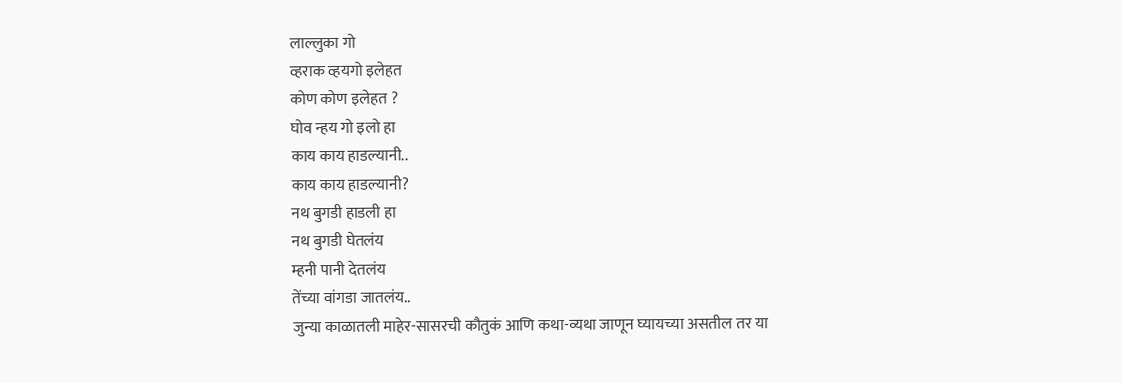लाल्लुका गो
व्हराक व्हयगो इलेहत
कोण कोण इलेहत ?
घोव न्हय गो इलो हा
काय काय हाडल्यानी..
काय काय हाडल्यानी?
नथ बुगडी हाडली हा
नथ बुगडी घेतलंय
म्हनी पानी देतलंय
तेंच्या वांगडा जातलंय..
जुन्या काळातली माहेर-सासरची कौतुकं आणि कथा-व्यथा जाणून घ्यायच्या असतील तर या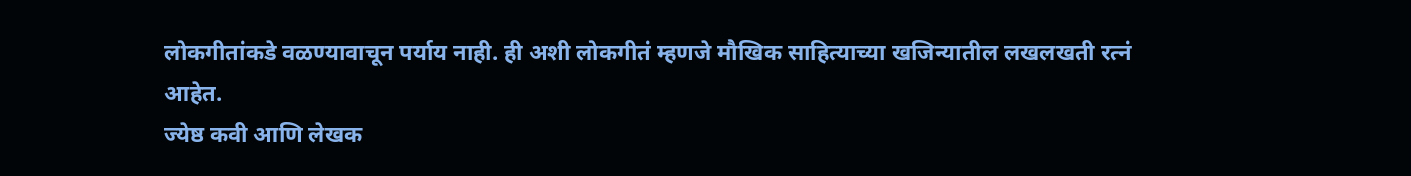लोकगीतांकडे वळण्यावाचून पर्याय नाही. ही अशी लोकगीतं म्हणजे मौखिक साहित्याच्या खजिन्यातील लखलखती रत्नं आहेत.
ज्येष्ठ कवी आणि लेखक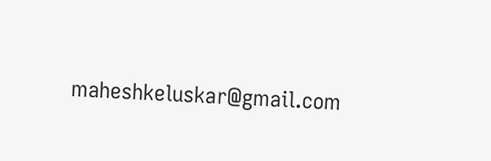maheshkeluskar@gmail.com